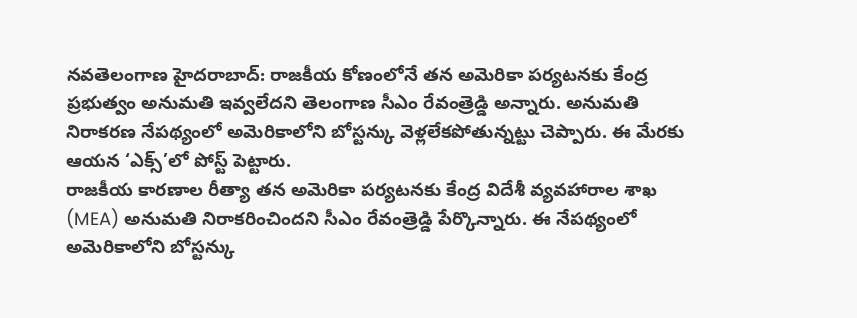నవతెలంగాణ హైదరాబాద్: రాజకీయ కోణంలోనే తన అమెరికా పర్యటనకు కేంద్ర ప్రభుత్వం అనుమతి ఇవ్వలేదని తెలంగాణ సీఎం రేవంత్రెడ్డి అన్నారు. అనుమతి నిరాకరణ నేపథ్యంలో అమెరికాలోని బోస్టన్కు వెళ్లలేకపోతున్నట్టు చెప్పారు. ఈ మేరకు ఆయన ‘ఎక్స్’లో పోస్ట్ పెట్టారు.
రాజకీయ కారణాల రీత్యా తన అమెరికా పర్యటనకు కేంద్ర విదేశీ వ్యవహారాల శాఖ (MEA) అనుమతి నిరాకరించిందని సీఎం రేవంత్రెడ్డి పేర్కొన్నారు. ఈ నేపథ్యంలో అమెరికాలోని బోస్టన్కు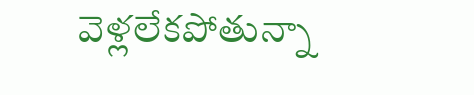వెళ్లలేకపోతున్నా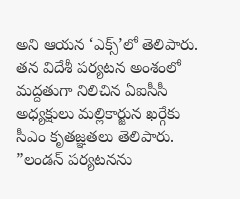అని ఆయన ‘ఎక్స్’లో తెలిపారు. తన విదేశీ పర్యటన అంశంలో మద్దతుగా నిలిచిన ఏఐసీసీ అధ్యక్షులు మల్లికార్జున ఖర్గేకు సీఎం కృతజ్ఞతలు తెలిపారు. ”లండన్ పర్యటనను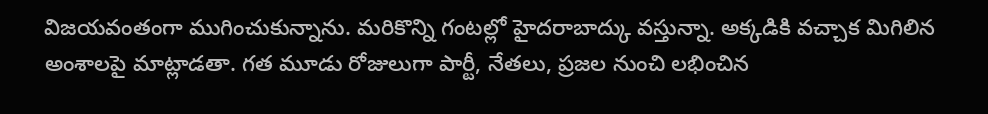విజయవంతంగా ముగించుకున్నాను. మరికొన్ని గంటల్లో హైదరాబాద్కు వస్తున్నా. అక్కడికి వచ్చాక మిగిలిన అంశాలపై మాట్లాడతా. గత మూడు రోజులుగా పార్టీ, నేతలు, ప్రజల నుంచి లభించిన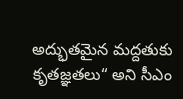అద్భుతమైన మద్దతుకు కృతజ్ఞతలు“ అని సీఎం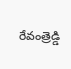రేవంత్రెడ్డి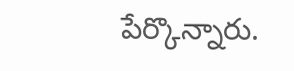పేర్కొన్నారు.